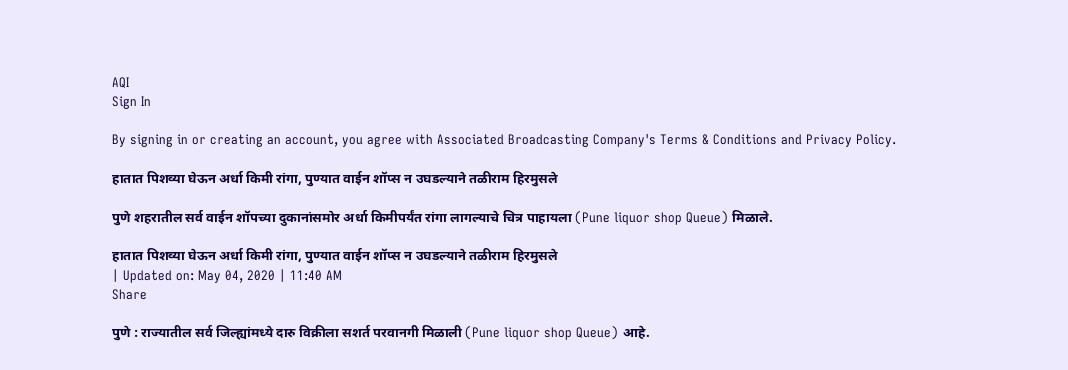AQI
Sign In

By signing in or creating an account, you agree with Associated Broadcasting Company's Terms & Conditions and Privacy Policy.

हातात पिशव्या घेऊन अर्धा किमी रांगा, पुण्यात वाईन शॉप्स न उघडल्याने तळीराम हिरमुसले

पुणे शहरातील सर्व वाईन शॉपच्या दुकानांसमोर अर्धा किमीपर्यंत रांगा लागल्याचे चित्र पाहायला (Pune liquor shop Queue) मिळाले.

हातात पिशव्या घेऊन अर्धा किमी रांगा, पुण्यात वाईन शॉप्स न उघडल्याने तळीराम हिरमुसले
| Updated on: May 04, 2020 | 11:40 AM
Share

पुणे : राज्यातील सर्व जिल्ह्यांमध्ये दारु विक्रीला सशर्त परवानगी मिळाली (Pune liquor shop Queue) आहे.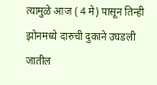त्यामुळे आज ( 4 मे) पासून तिन्ही झोनमध्ये दारुची दुकाने उघडली जातील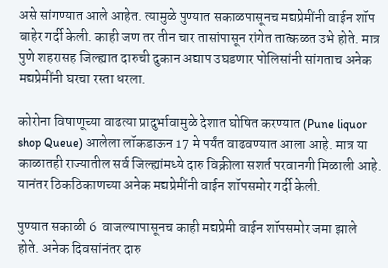असे सांगण्यात आले आहेत. त्यामुळे पुण्यात सकाळपासूनच मद्यप्रेमींनी वाईन शॉप बाहेर गर्दी केली. काही जण तर तीन चार तासांपासून रांगेत तात्कळत उभे होते. मात्र पुणे शहरासह जिल्ह्यात दारुची दुकान अद्याप उघडणार पोलिसांनी सांगताच अनेक मद्यप्रेमींनी घरचा रस्ता धरला.

कोरोना विषाणूच्या वाढत्या प्रादुर्भावामुळे देशात घोषित करण्यात (Pune liquor shop Queue) आलेला लॉकडाऊन 17 मे पर्यंत वाढवण्यात आला आहे. मात्र या काळातही राज्यातील सर्व जिल्ह्यांमध्ये दारु विक्रीला सशर्त परवानगी मिळाली आहे. यानंतर ठिकठिकाणच्या अनेक मद्यप्रेमींनी वाईन शॉपसमोर गर्दी केली.

पुण्यात सकाळी 6  वाजल्यापासूनच काही मद्यप्रेमी वाईन शॉपसमोर जमा झाले  होते. अनेक दिवसांनंतर दारु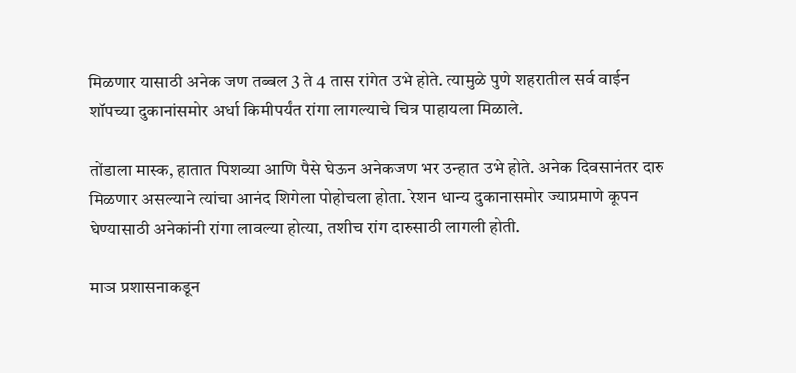मिळणार यासाठी अनेक जण तब्बल 3 ते 4 तास रांगेत उभे होते. त्यामुळे पुणे शहरातील सर्व वाईन शॉपच्या दुकानांसमोर अर्धा किमीपर्यंत रांगा लागल्याचे चित्र पाहायला मिळाले.

तोंडाला मास्क, हातात पिशव्या आणि पैसे घेऊन अनेकजण भर उन्हात उभे होते. अनेक दिवसानंतर दारु मिळणार असल्याने त्यांचा आनंद शिगेला पोहोचला होता. रेशन धान्य दुकानासमोर ज्याप्रमाणे कूपन घेण्यासाठी अनेकांनी रांगा लावल्या होत्या, तशीच रांग दारुसाठी लागली होती.

माञ प्रशासनाकडून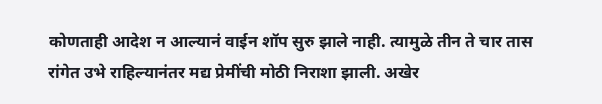कोणताही आदेश न आल्यानं वाईन शॉप सुरु झाले नाही. त्यामुळे तीन ते चार तास रांगेत उभे राहिल्यानंतर मद्य प्रेमींची मोठी निराशा झाली. अखेर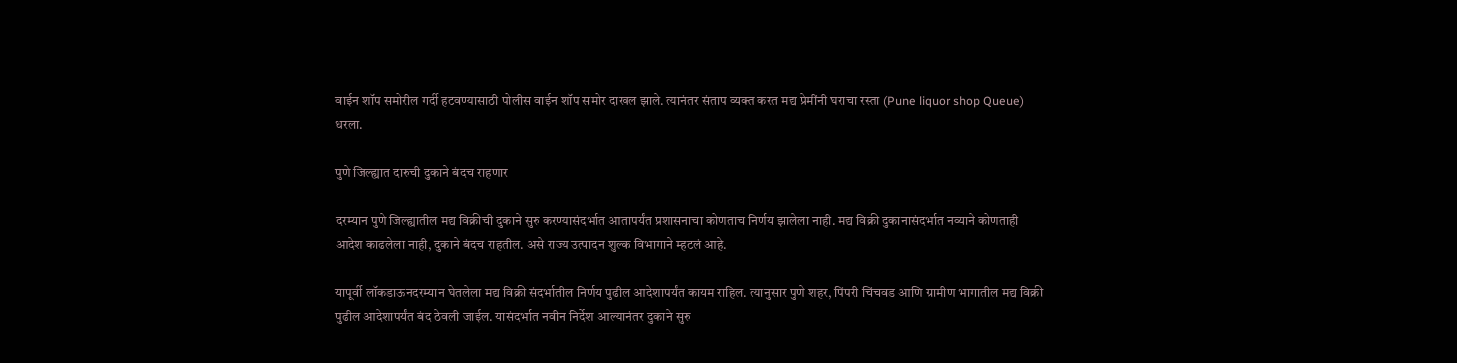वाईन शॉप समोरील गर्दी हटवण्यासाठी पोलीस वाईन शॉप समोर दाखल झाले. त्यानंतर संताप व्यक्त करत मद्य प्रेमींनी घराचा रस्ता (Pune liquor shop Queue) धरला.

पुणे जिल्ह्यात दारुची दुकाने बंदच राहणार

दरम्यान पुणे जिल्ह्यातील मद्य विक्रीची दुकाने सुरु करण्यासंदर्भात आतापर्यंत प्रशासनाचा कोणताच निर्णय झालेला नाही. मद्य विक्री दुकानासंदर्भात नव्याने कोणताही आदेश काढलेला नाही, दुकाने बंदच राहतील. असे राज्य उत्पादन शुल्क विभागाने म्हटलं आहे.

यापूर्वी लॉकडाऊनदरम्यान घेतलेला मद्य विक्री संदर्भातील निर्णय पुढील आदेशापर्यंत कायम राहिल. त्यानुसार पुणे शहर, पिंपरी चिंचवड आणि ग्रामीण भागातील मद्य विक्री पुढील आदेशापर्यंत बंद ठेवली जाईल. यासंदर्भात नवीन निर्देश आल्यानंतर दुकाने सुरु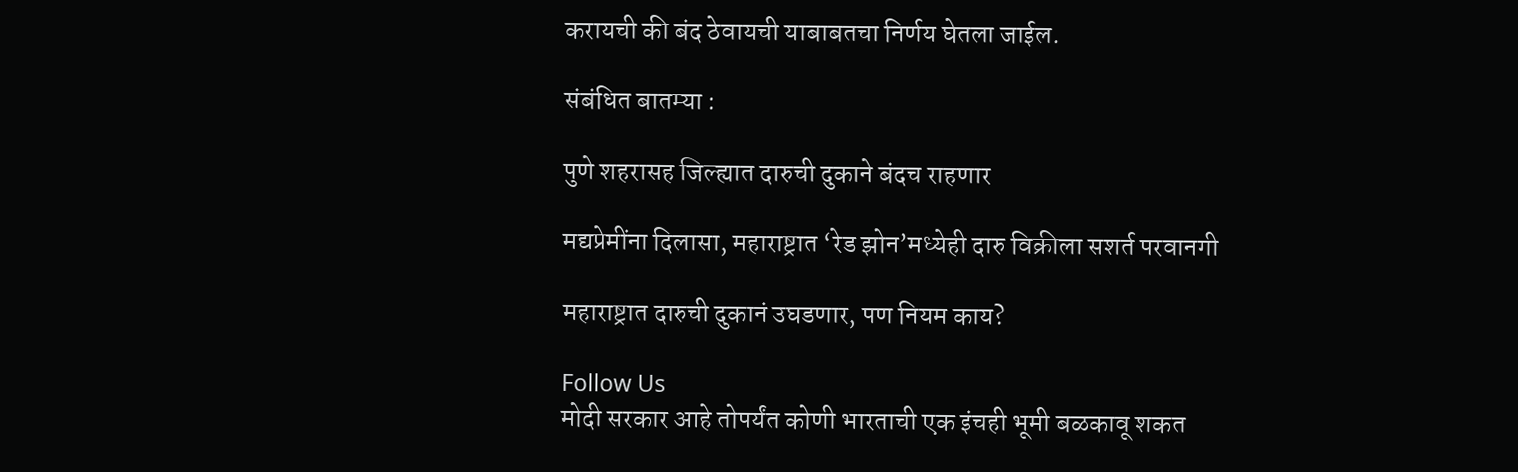करायची की बंद ठेवायची याबाबतचा निर्णय घेतला जाईल.

संबंधित बातम्या :

पुणे शहरासह जिल्ह्यात दारुची दुकाने बंदच राहणार

मद्यप्रेमींना दिलासा, महाराष्ट्रात ‘रेड झोन’मध्येही दारु विक्रीला सशर्त परवानगी

महाराष्ट्रात दारुची दुकानं उघडणार, पण नियम काय?

Follow Us
मोदी सरकार आहे तोपर्यंत कोणी भारताची एक इंचही भूमी बळकावू शकत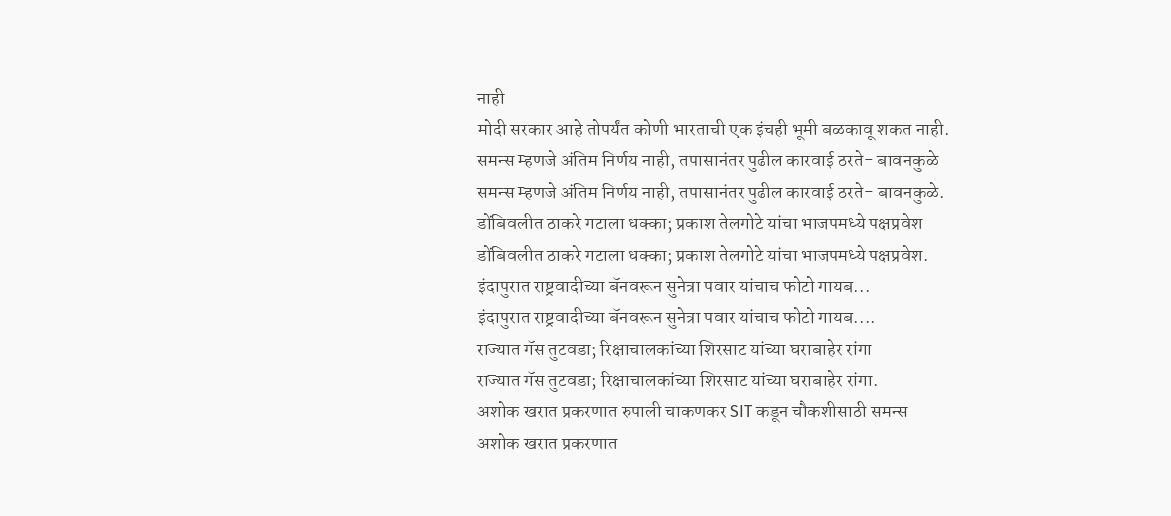नाही
मोदी सरकार आहे तोपर्यंत कोणी भारताची एक इंचही भूमी बळकावू शकत नाही.
समन्स म्हणजे अंतिम निर्णय नाही, तपासानंतर पुढील कारवाई ठरते- बावनकुळे
समन्स म्हणजे अंतिम निर्णय नाही, तपासानंतर पुढील कारवाई ठरते- बावनकुळे.
डोंबिवलीत ठाकरे गटाला धक्का; प्रकाश तेलगोटे यांचा भाजपमध्ये पक्षप्रवेश
डोंबिवलीत ठाकरे गटाला धक्का; प्रकाश तेलगोटे यांचा भाजपमध्ये पक्षप्रवेश.
इंदापुरात राष्ट्रवादीच्या बॅनवरून सुनेत्रा पवार यांचाच फोटो गायब...
इंदापुरात राष्ट्रवादीच्या बॅनवरून सुनेत्रा पवार यांचाच फोटो गायब....
राज्यात गॅस तुटवडा; रिक्षाचालकांच्या शिरसाट यांच्या घराबाहेर रांगा
राज्यात गॅस तुटवडा; रिक्षाचालकांच्या शिरसाट यांच्या घराबाहेर रांगा.
अशोक खरात प्रकरणात रुपाली चाकणकर SIT कडून चौकशीसाठी समन्स
अशोक खरात प्रकरणात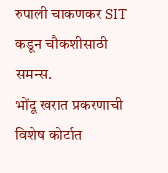रुपाली चाकणकर SIT कडून चौकशीसाठी समन्स.
भोंदू खरात प्रकरणाची विशेष कोर्टात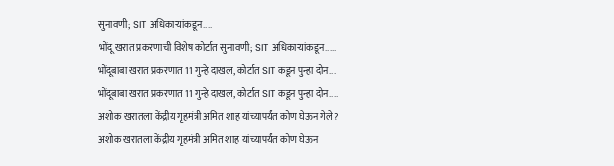सुनावणी; SIT अधिकाऱ्यांकडून....
भोंदू खरात प्रकरणाची विशेष कोर्टात सुनावणी; SIT अधिकाऱ्यांकडून.....
भोंदूबाबा खरात प्रकरणात 11 गुन्हे दाखल, कोर्टात SIT कडून पुन्हा दोन...
भोंदूबाबा खरात प्रकरणात 11 गुन्हे दाखल, कोर्टात SIT कडून पुन्हा दोन....
अशोक खरातला केंद्रीय गृहमंत्री अमित शाह यांच्यापर्यंत कोण घेऊन गेले?
अशोक खरातला केंद्रीय गृहमंत्री अमित शाह यांच्यापर्यंत कोण घेऊन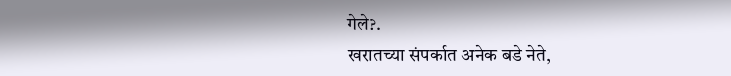गेले?.
खरातच्या संपर्कात अनेक बडे नेते,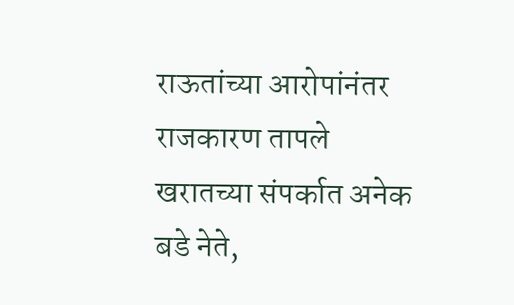राऊतांच्या आरोपांनंतर राजकारण तापले
खरातच्या संपर्कात अनेक बडे नेते,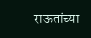राऊतांच्या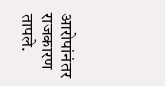आरोपांनंतर राजकारण तापले.